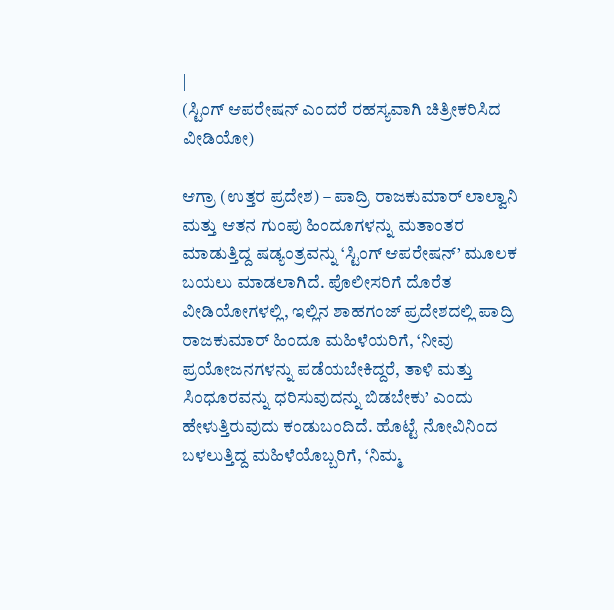|
(ಸ್ಟಿಂಗ್ ಆಪರೇಷನ್ ಎಂದರೆ ರಹಸ್ಯವಾಗಿ ಚಿತ್ರೀಕರಿಸಿದ ವೀಡಿಯೋ)

ಆಗ್ರಾ (ಉತ್ತರ ಪ್ರದೇಶ) – ಪಾದ್ರಿ ರಾಜಕುಮಾರ್ ಲಾಲ್ವಾನಿ ಮತ್ತು ಆತನ ಗುಂಪು ಹಿಂದೂಗಳನ್ನು ಮತಾಂತರ ಮಾಡುತ್ತಿದ್ದ ಷಡ್ಯಂತ್ರವನ್ನು ‘ಸ್ಟಿಂಗ್ ಆಪರೇಷನ್’ ಮೂಲಕ ಬಯಲು ಮಾಡಲಾಗಿದೆ. ಪೊಲೀಸರಿಗೆ ದೊರೆತ ವೀಡಿಯೋಗಳಲ್ಲಿ, ಇಲ್ಲಿನ ಶಾಹಗಂಜ್ ಪ್ರದೇಶದಲ್ಲಿ ಪಾದ್ರಿ ರಾಜಕುಮಾರ್ ಹಿಂದೂ ಮಹಿಳೆಯರಿಗೆ, ‘ನೀವು ಪ್ರಯೋಜನಗಳನ್ನು ಪಡೆಯಬೇಕಿದ್ದರೆ, ತಾಳಿ ಮತ್ತು ಸಿಂಧೂರವನ್ನು ಧರಿಸುವುದನ್ನು ಬಿಡಬೇಕು’ ಎಂದು ಹೇಳುತ್ತಿರುವುದು ಕಂಡುಬಂದಿದೆ. ಹೊಟ್ಟೆ ನೋವಿನಿಂದ ಬಳಲುತ್ತಿದ್ದ ಮಹಿಳೆಯೊಬ್ಬರಿಗೆ, ‘ನಿಮ್ಮ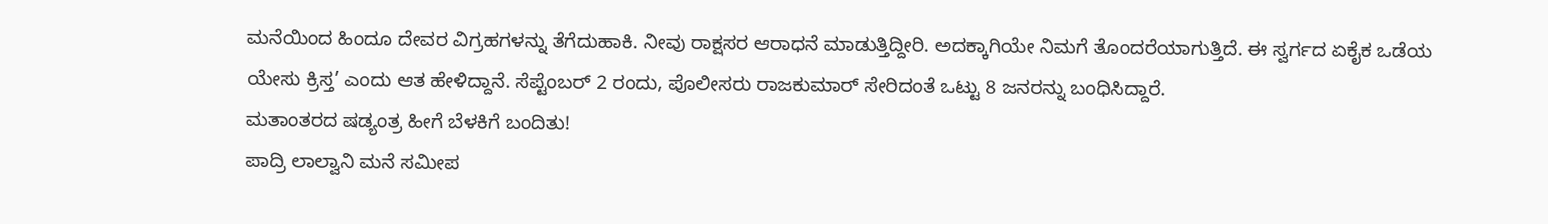ಮನೆಯಿಂದ ಹಿಂದೂ ದೇವರ ವಿಗ್ರಹಗಳನ್ನು ತೆಗೆದುಹಾಕಿ. ನೀವು ರಾಕ್ಷಸರ ಆರಾಧನೆ ಮಾಡುತ್ತಿದ್ದೀರಿ. ಅದಕ್ಕಾಗಿಯೇ ನಿಮಗೆ ತೊಂದರೆಯಾಗುತ್ತಿದೆ. ಈ ಸ್ವರ್ಗದ ಏಕೈಕ ಒಡೆಯ ಯೇಸು ಕ್ರಿಸ್ತ’ ಎಂದು ಆತ ಹೇಳಿದ್ದಾನೆ. ಸೆಪ್ಟೆಂಬರ್ 2 ರಂದು, ಪೊಲೀಸರು ರಾಜಕುಮಾರ್ ಸೇರಿದಂತೆ ಒಟ್ಟು 8 ಜನರನ್ನು ಬಂಧಿಸಿದ್ದಾರೆ.
ಮತಾಂತರದ ಷಡ್ಯಂತ್ರ ಹೀಗೆ ಬೆಳಕಿಗೆ ಬಂದಿತು!
ಪಾದ್ರಿ ಲಾಲ್ವಾನಿ ಮನೆ ಸಮೀಪ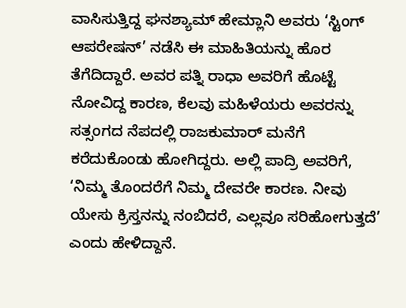ವಾಸಿಸುತ್ತಿದ್ದ ಘನಶ್ಯಾಮ್ ಹೇಮ್ಲಾನಿ ಅವರು ‘ಸ್ಟಿಂಗ್ ಆಪರೇಷನ್’ ನಡೆಸಿ ಈ ಮಾಹಿತಿಯನ್ನು ಹೊರ ತೆಗೆದಿದ್ದಾರೆ. ಅವರ ಪತ್ನಿ ರಾಧಾ ಅವರಿಗೆ ಹೊಟ್ಟೆ ನೋವಿದ್ದ ಕಾರಣ, ಕೆಲವು ಮಹಿಳೆಯರು ಅವರನ್ನು ಸತ್ಸಂಗದ ನೆಪದಲ್ಲಿ ರಾಜಕುಮಾರ್ ಮನೆಗೆ ಕರೆದುಕೊಂಡು ಹೋಗಿದ್ದರು. ಅಲ್ಲಿ ಪಾದ್ರಿ ಅವರಿಗೆ, ‘ನಿಮ್ಮ ತೊಂದರೆಗೆ ನಿಮ್ಮ ದೇವರೇ ಕಾರಣ. ನೀವು ಯೇಸು ಕ್ರಿಸ್ತನನ್ನು ನಂಬಿದರೆ, ಎಲ್ಲವೂ ಸರಿಹೋಗುತ್ತದೆ’ ಎಂದು ಹೇಳಿದ್ದಾನೆ.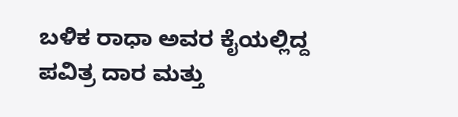ಬಳಿಕ ರಾಧಾ ಅವರ ಕೈಯಲ್ಲಿದ್ದ ಪವಿತ್ರ ದಾರ ಮತ್ತು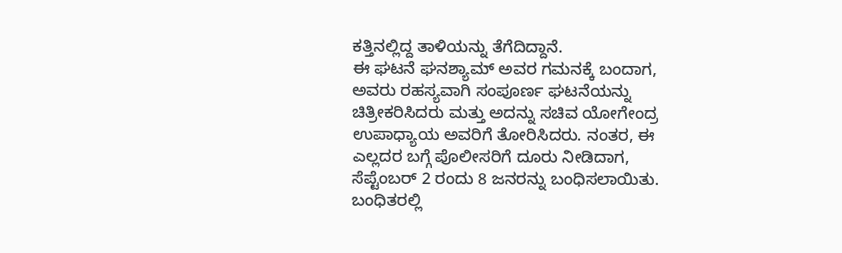ಕತ್ತಿನಲ್ಲಿದ್ದ ತಾಳಿಯನ್ನು ತೆಗೆದಿದ್ದಾನೆ.
ಈ ಘಟನೆ ಘನಶ್ಯಾಮ್ ಅವರ ಗಮನಕ್ಕೆ ಬಂದಾಗ, ಅವರು ರಹಸ್ಯವಾಗಿ ಸಂಪೂರ್ಣ ಘಟನೆಯನ್ನು ಚಿತ್ರೀಕರಿಸಿದರು ಮತ್ತು ಅದನ್ನು ಸಚಿವ ಯೋಗೇಂದ್ರ ಉಪಾಧ್ಯಾಯ ಅವರಿಗೆ ತೋರಿಸಿದರು. ನಂತರ, ಈ ಎಲ್ಲದರ ಬಗ್ಗೆ ಪೊಲೀಸರಿಗೆ ದೂರು ನೀಡಿದಾಗ, ಸೆಪ್ಟೆಂಬರ್ 2 ರಂದು 8 ಜನರನ್ನು ಬಂಧಿಸಲಾಯಿತು. ಬಂಧಿತರಲ್ಲಿ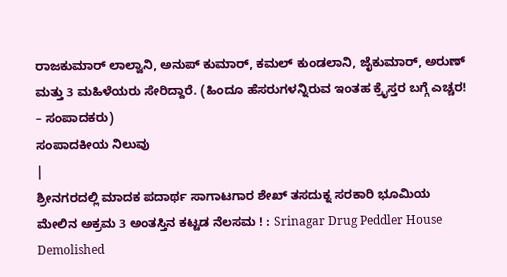ರಾಜಕುಮಾರ್ ಲಾಲ್ವಾನಿ, ಅನುಪ್ ಕುಮಾರ್, ಕಮಲ್ ಕುಂಡಲಾನಿ, ಜೈಕುಮಾರ್, ಅರುಣ್ ಮತ್ತು 3 ಮಹಿಳೆಯರು ಸೇರಿದ್ದಾರೆ. (ಹಿಂದೂ ಹೆಸರುಗಳನ್ನಿರುವ ಇಂತಹ ಕ್ರೈಸ್ತರ ಬಗ್ಗೆ ಎಚ್ಚರ! – ಸಂಪಾದಕರು)
ಸಂಪಾದಕೀಯ ನಿಲುವು
|
ಶ್ರೀನಗರದಲ್ಲಿ ಮಾದಕ ಪದಾರ್ಥ ಸಾಗಾಟಗಾರ ಶೇಖ್ ತಸದುಕ್ನ ಸರಕಾರಿ ಭೂಮಿಯ ಮೇಲಿನ ಅಕ್ರಮ 3 ಅಂತಸ್ತಿನ ಕಟ್ಟಡ ನೆಲಸಮ ! : Srinagar Drug Peddler House Demolished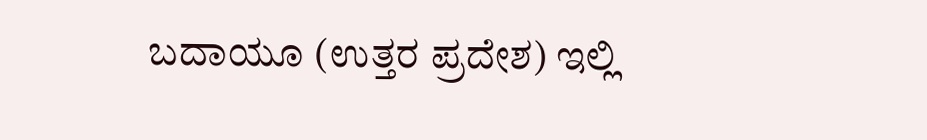ಬದಾಯೂ (ಉತ್ತರ ಪ್ರದೇಶ) ಇಲ್ಲಿ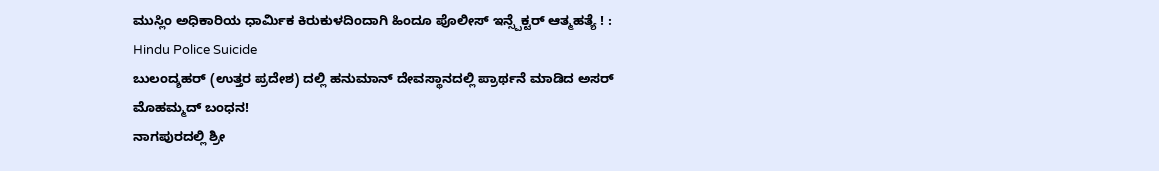ಮುಸ್ಲಿಂ ಅಧಿಕಾರಿಯ ಧಾರ್ಮಿಕ ಕಿರುಕುಳದಿಂದಾಗಿ ಹಿಂದೂ ಪೊಲೀಸ್ ಇನ್ಸ್ಪೆಕ್ಟರ್ ಆತ್ಮಹತ್ಯೆ ! : Hindu Police Suicide
ಬುಲಂದ್ಶಹರ್ (ಉತ್ತರ ಪ್ರದೇಶ) ದಲ್ಲಿ ಹನುಮಾನ್ ದೇವಸ್ಥಾನದಲ್ಲಿ ಪ್ರಾರ್ಥನೆ ಮಾಡಿದ ಅಸರ್ ಮೊಹಮ್ಮದ್ ಬಂಧನ!
ನಾಗಪುರದಲ್ಲಿ ಶ್ರೀ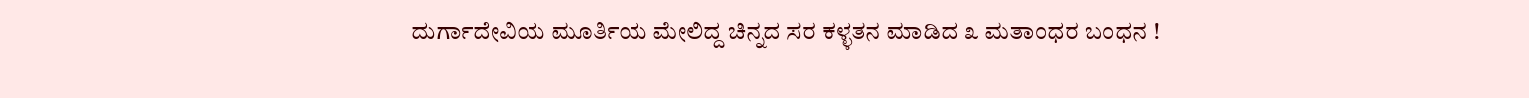ದುರ್ಗಾದೇವಿಯ ಮೂರ್ತಿಯ ಮೇಲಿದ್ದ ಚಿನ್ನದ ಸರ ಕಳ್ಳತನ ಮಾಡಿದ ೩ ಮತಾಂಧರ ಬಂಧನ !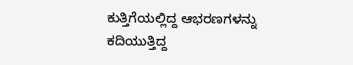ಕುತ್ತಿಗೆಯಲ್ಲಿದ್ದ ಆಭರಣಗಳನ್ನು ಕದಿಯುತ್ತಿದ್ದ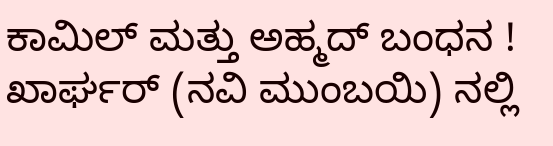ಕಾಮಿಲ್ ಮತ್ತು ಅಹ್ಮದ್ ಬಂಧನ !
ಖಾರ್ಘರ್ (ನವಿ ಮುಂಬಯಿ) ನಲ್ಲಿ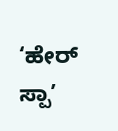‘ಹೇರ್ ಸ್ಪಾ’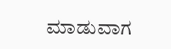ಮಾಡುವಾಗ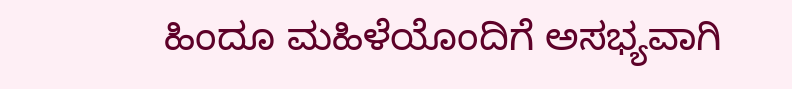ಹಿಂದೂ ಮಹಿಳೆಯೊಂದಿಗೆ ಅಸಭ್ಯವಾಗಿ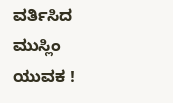ವರ್ತಿಸಿದ ಮುಸ್ಲಿಂ ಯುವಕ !